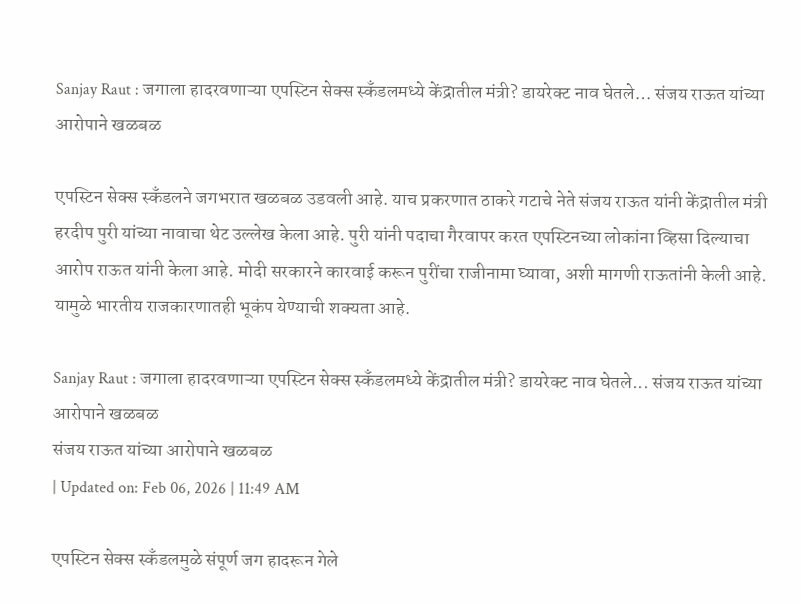Sanjay Raut : जगाला हादरवणाऱ्या एपस्टिन सेक्स स्कँडलमध्ये केंद्रातील मंत्री? डायरेक्ट नाव घेतले… संजय राऊत यांच्या आरोपाने खळबळ

एपस्टिन सेक्स स्कँडलने जगभरात खळबळ उडवली आहे. याच प्रकरणात ठाकरे गटाचे नेते संजय राऊत यांनी केंद्रातील मंत्री हरदीप पुरी यांच्या नावाचा थेट उल्लेख केला आहे. पुरी यांनी पदाचा गैरवापर करत एपस्टिनच्या लोकांना व्हिसा दिल्याचा आरोप राऊत यांनी केला आहे. मोदी सरकारने कारवाई करून पुरींचा राजीनामा घ्यावा, अशी मागणी राऊतांनी केली आहे. यामुळे भारतीय राजकारणातही भूकंप येण्याची शक्यता आहे.

Sanjay Raut : जगाला हादरवणाऱ्या एपस्टिन सेक्स स्कँडलमध्ये केंद्रातील मंत्री? डायरेक्ट नाव घेतले... संजय राऊत यांच्या आरोपाने खळबळ
संजय राऊत यांच्या आरोपाने खळबळ
| Updated on: Feb 06, 2026 | 11:49 AM

एपस्टिन सेक्स स्कँडलमुळे संपूर्ण जग हादरून गेले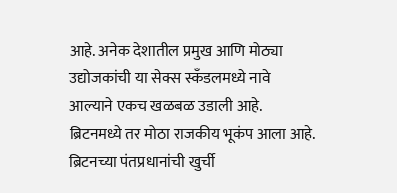आहे. अनेक देशातील प्रमुख आणि मोठ्या उद्योजकांची या सेक्स स्कँडलमध्ये नावे आल्याने एकच खळबळ उडाली आहे. ब्रिटनमध्ये तर मोठा राजकीय भूकंप आला आहे. ब्रिटनच्या पंतप्रधानांची खुर्ची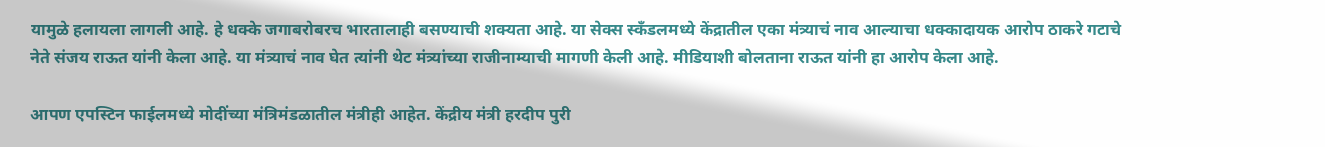यामुळे हलायला लागली आहे. हे धक्के जगाबरोबरच भारतालाही बसण्याची शक्यता आहे. या सेक्स स्कँडलमध्ये केंद्रातील एका मंत्र्याचं नाव आल्याचा धक्कादायक आरोप ठाकरे गटाचे नेते संजय राऊत यांनी केला आहे. या मंत्र्याचं नाव घेत त्यांनी थेट मंत्र्यांच्या राजीनाम्याची मागणी केली आहे. मीडियाशी बोलताना राऊत यांनी हा आरोप केला आहे.

आपण एपस्टिन फाईलमध्ये मोदींच्या मंत्रिमंडळातील मंत्रीही आहेत. केंद्रीय मंत्री हरदीप पुरी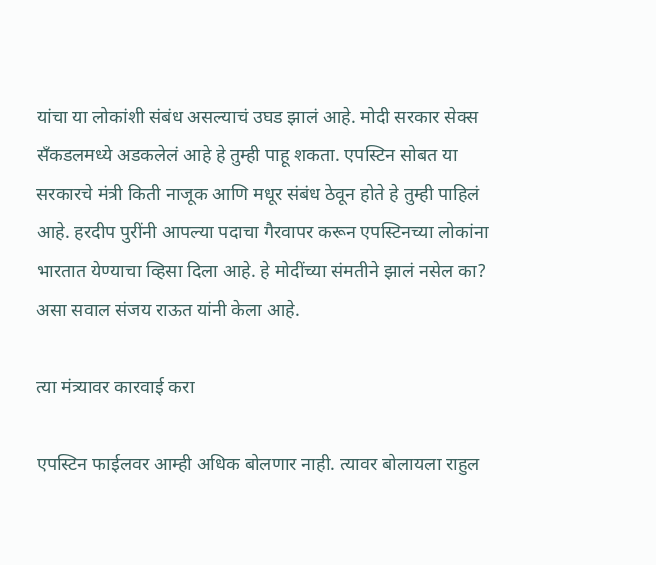यांचा या लोकांशी संबंध असल्याचं उघड झालं आहे. मोदी सरकार सेक्स सँकडलमध्ये अडकलेलं आहे हे तुम्ही पाहू शकता. एपस्टिन सोबत या सरकारचे मंत्री किती नाजूक आणि मधूर संबंध ठेवून होते हे तुम्ही पाहिलं आहे. हरदीप पुरींनी आपल्या पदाचा गैरवापर करून एपस्टिनच्या लोकांना भारतात येण्याचा व्हिसा दिला आहे. हे मोदींच्या संमतीने झालं नसेल का? असा सवाल संजय राऊत यांनी केला आहे.

त्या मंत्र्यावर कारवाई करा

एपस्टिन फाईलवर आम्ही अधिक बोलणार नाही. त्यावर बोलायला राहुल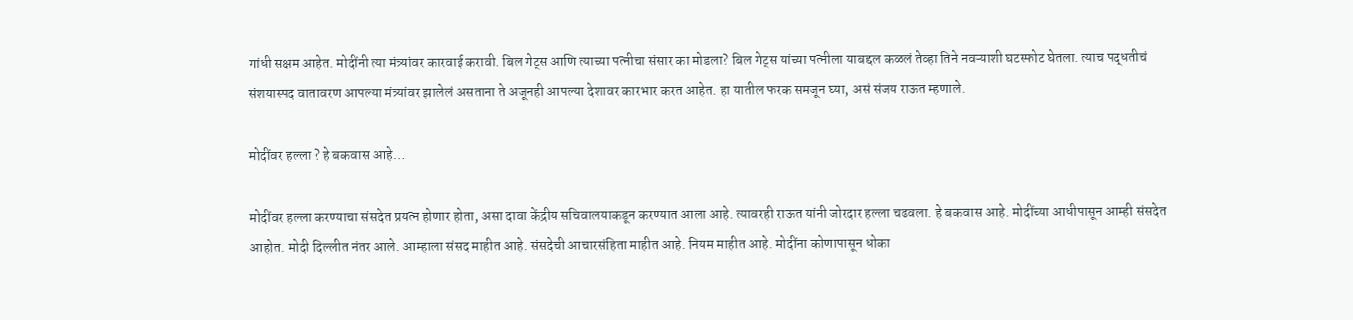गांधी सक्षम आहेत. मोदींनी त्या मंत्र्यांवर कारवाई करावी. बिल गेट्स आणि त्याच्या पत्नीचा संसार का मोडला? बिल गेट्स यांच्या पत्नीला याबद्दल कळलं तेव्हा तिने नवऱ्याशी घटस्फोट घेतला. त्याच पद्धतीचं संशयास्पद वातावरण आपल्या मंत्र्यांवर झालेलं असताना ते अजूनही आपल्या देशावर कारभार करत आहेत. हा यातील फरक समजून घ्या, असं संजय राऊत म्हणाले.

मोदींवर हल्ला ? हे बकवास आहे…

मोदींवर हल्ला करण्याचा संसदेत प्रयत्न होणार होता, असा दावा केंद्रीय सचिवालयाकडून करण्यात आला आहे. त्यावरही राऊत यांनी जोरदार हल्ला चढवला. हे बकवास आहे. मोदींच्या आधीपासून आम्ही संसदेत आहोत. मोदी दिल्लीत नंतर आले. आम्हाला संसद माहीत आहे. संसदेची आचारसंहिता माहीत आहे. नियम माहीत आहे. मोदींना कोणापासून धोका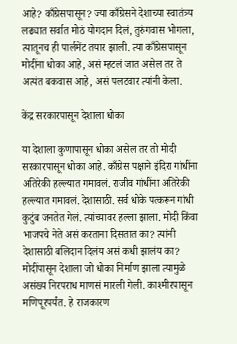आहे? काँग्रेसपासून? ज्या काँग्रेसने देशाच्या स्वातंत्र्य लढ्यात सर्वात मोठं योगदान दिलं, तुरुंगवास भोगला, त्यातूनच ही पार्लमेंट तयार झाली. त्या काँग्रेसपासून मोदींना धोका आहे, असं म्हटलं जात असेल तर ते अत्यंत बकवास आहे, असं पलटवार त्यांनी केला.

केंद्र सरकारपासून देशाला धोका

या देशाला कुणापासून धोका असेल तर तो मोदी सरकारपासून धोका आहे. काँग्रेस पक्षाने इंदिरा गांधींना अतिरेकी हल्ल्यात गमावलं. राजीव गांधींना अतिरेकी हल्ल्यात गमावलं. देशासाठी. सर्व धोके पत्करून गांधी कुटुंब जनतेत गेलं. त्यांच्यावर हल्ला झाला. मोदी किंवा भाजपचे नेते असं करताना दिसतात का? त्यांनी देशासाठी बलिदान दिलंय असं कधी झालंय का? मोदींपासून देशाला जो धोका निर्माण झाला त्यामुळे असंख्य निरपराध माणसं मारली गेली. काश्मीरपासून मणिपूरपर्यंत. हे राजकारण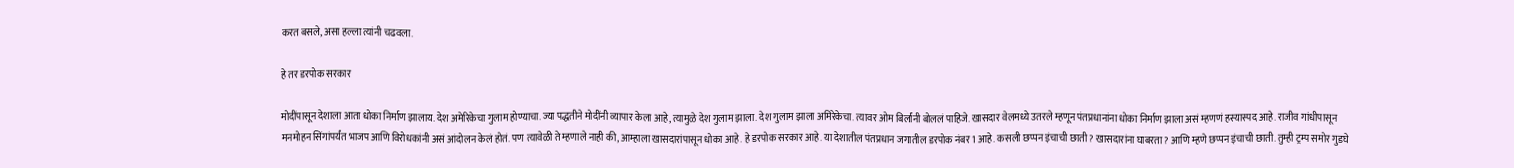करत बसले, असा हल्ला त्यांनी चढवला.

हे तर डरपोक सरकार

मोदींपासून देशाला आता धोका निर्माण झालाय. देश अमेरिकेचा गुलाम होण्याचा. ज्या पद्धतीने मोदींनी व्यापार केला आहे, त्यामुळे देश गुलाम झाला. देश गुलाम झाला अमिरेकेचा. त्यावर ओम बिर्लांनी बोललं पाहिजे. खासदार वेलमध्ये उतरले म्हणून पंतप्रधानांना धोका निर्माण झाला असं म्हणणं हस्यास्पद आहे. राजीव गांधीपासून मनमोहन सिंगांपर्यंत भाजप आणि विरोधकांनी असं आंदोलन केलं होतं. पण त्यावेळी ते म्हणाले नाही की, आम्हाला खासदारांपासून धोका आहे. हे डरपोक सरकार आहे. या देशातील पंतप्रधान जगातील डरपोक नंबर 1 आहे. कसली छप्पन इंचाची छाती? खासदारांना घाबरता? आणि म्हणे छप्पन इंचाची छाती. तुम्ही ट्रम्प समोर गुडघे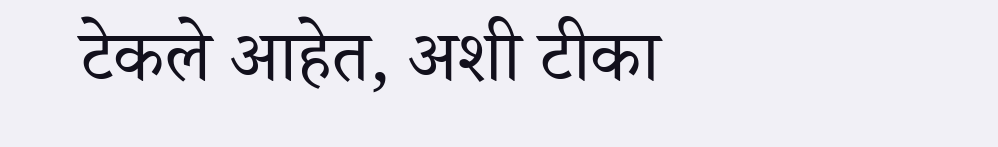टेकले आहेत, अशी टीका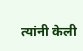त्यांनी केली